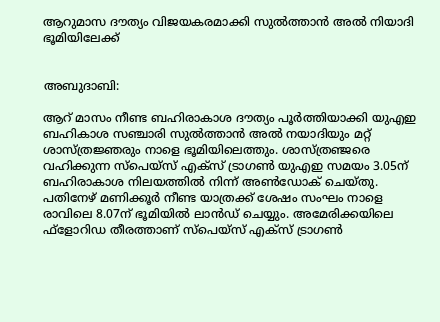ആറുമാസ ദൗത്യം വിജയകരമാക്കി സുൽത്താൻ അൽ നിയാദി ഭൂമിയിലേക്ക്


അബുദാബി:

ആറ് മാസം നീണ്ട ബഹിരാകാശ ദൗത്യം പൂര്‍ത്തിയാക്കി യുഎഇ ബഹികാശ സഞ്ചാരി സുല്‍ത്താന്‍ അല്‍ നയാദിയും മറ്റ് ശാസ്ത്രജ്ഞരും നാളെ ഭൂമിയിലെത്തും. ശാസ്ത്രഞ്ജരെ വഹിക്കുന്ന സ്‌പെയ്സ് എക്‌സ് ട്രാഗണ്‍ യുഎഇ സമയം 3.05ന് ബഹിരാകാശ നിലയത്തില്‍ നിന്ന് അണ്‍ഡോക് ചെയ്തു. പതിനേഴ് മണിക്കൂര്‍ നീണ്ട യാത്രക്ക് ശേഷം സംഘം നാളെ രാവിലെ 8.07ന് ഭൂമിയില്‍ ലാൻഡ് ചെയ്യും. അമേരിക്കയിലെ ഫ്‌ളോറിഡ തീരത്താണ് സ്‌പെയ്സ് എക്‌സ് ട്രാഗണ്‍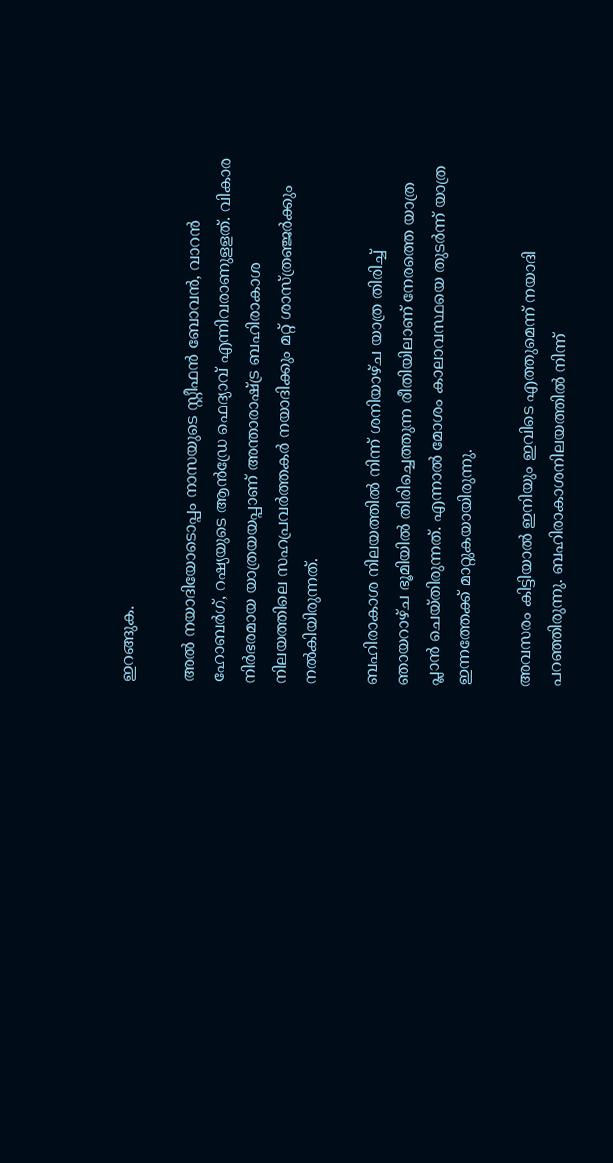ഇറങ്ങുക.

അല്‍ നയാദിയോടൊപ്പം നാസയുടെ സ്റ്റീഫന്‍ ബോവന്‍, വാറന്‍ ഹോബര്‍ഗ്, റഷ്യയുടെ ആന്‍ഡ്രേ ഫെദ്യാവ് എന്നിവരാണുളളത്‌. വികാര നിര്‍ഭരമായ യാത്രയയപ്പാണ് അന്താരാഷ്ട്ര ബഹിരാകാശ നിലയത്തിലെ സഹപ്രവര്‍ത്തകര്‍ നയാദിക്കും മറ്റ് ശാസ്ത്രഞ്ജര്‍ക്കും നല്‍കിയിരുന്നത്.

ബഹിരാകാശ നിലയത്തില്‍ നിന്ന് ശനിയാഴ്ച യാത്ര തിരിച്ച് ഞായറാഴ്ച ഭൂമിയില്‍ തിരിച്ചെത്തുന്ന രീതിയിലാണ് നേരത്തെ യാത്ര പ്ലാന്‍ ചെയ്തിരുന്നത്. എന്നാല്‍ മോശം കാലാവസ്ഥയെ തുടര്‍ന്ന് യാത്ര ഇന്നത്തേക്ക് മാറ്റുകയായിരുന്നു.

അവസരം കിട്ടിയാല്‍ ഇനിയും ഇവിടെ എത്തുമെന്ന് നയാദി പറഞ്ഞിരുന്നു. ബഹിരാകാശനിലയത്തില്‍ നിന്ന്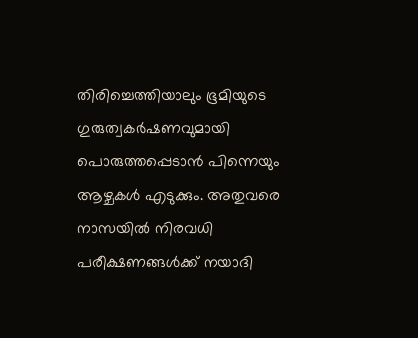തിരിച്ചെത്തിയാലും ഭൂമിയുടെ ഗുരുത്വകര്‍ഷണവുമായി പൊരുത്തപ്പെടാന്‍ പിന്നെയും ആഴ്ചകള്‍ എടുക്കും. അതുവരെ നാസയില്‍ നിരവധി പരീക്ഷണങ്ങള്‍ക്ക് നയാദി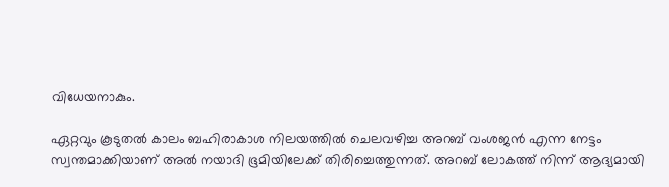വിധേയനാകും.

ഏറ്റവും കൂടുതല്‍ കാലം ബഹിരാകാശ നിലയത്തില്‍ ചെലവഴിച്ച അറബ് വംശജന്‍ എന്ന നേട്ടം സ്വന്തമാക്കിയാണ് അല്‍ നയാദി ഭൂമിയിലേക്ക് തിരിച്ചെത്തുന്നത്. അറബ് ലോകത്ത് നിന്ന് ആദ്യമായി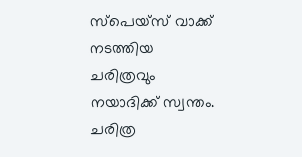സ്പെയ്‌സ് വാക്ക് നടത്തിയ ചരിത്രവും നയാദിക്ക് സ്വന്തം. ചരിത്ര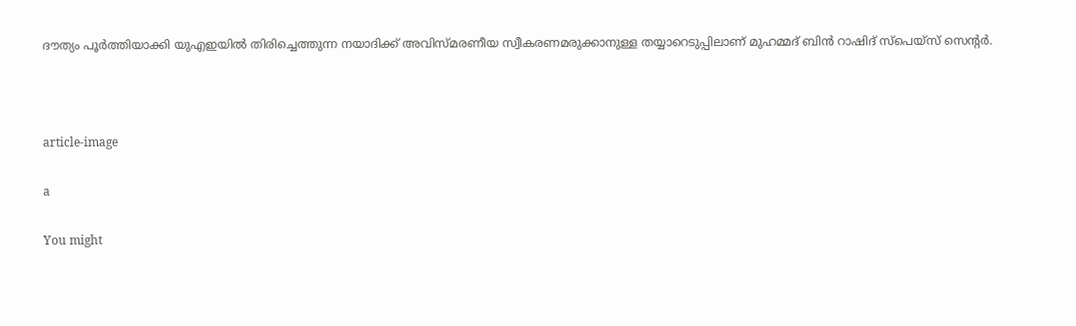ദൗത്യം പൂര്‍ത്തിയാക്കി യുഎഇയില്‍ തിരിച്ചെത്തുന്ന നയാദിക്ക് അവിസ്മരണീയ സ്വീകരണമരുക്കാനുള്ള തയ്യാറെടുപ്പിലാണ് മുഹമ്മദ് ബിന്‍ റാഷിദ് സ്‌പെയ്‌സ് സെന്റര്‍.



article-image

a

You might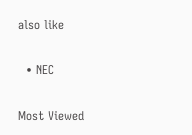also like

  • NEC

Most Viewed